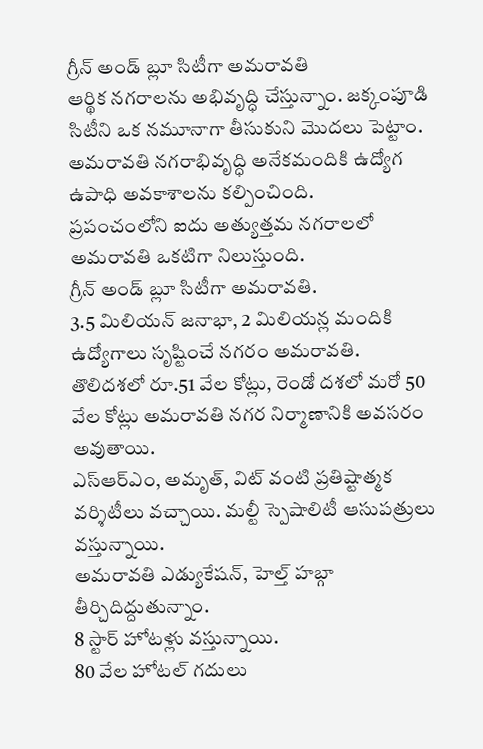గ్రీన్ అండ్ బ్లూ సిటీగా అమరావతి
ఆర్థిక నగరాలను అభివృద్ధి చేస్తున్నాం. జక్కంపూడి సిటీని ఒక నమూనాగా తీసుకుని మొదలు పెట్టాం.
అమరావతి నగరాభివృద్ధి అనేకమందికి ఉద్యోగ ఉపాధి అవకాశాలను కల్పించింది.
ప్రపంచంలోని ఐదు అత్యుత్తమ నగరాలలో అమరావతి ఒకటిగా నిలుస్తుంది.
గ్రీన్ అండ్ బ్లూ సిటీగా అమరావతి.
3.5 మిలియన్ జనాభా, 2 మిలియన్ల మందికి ఉద్యోగాలు సృష్టించే నగరం అమరావతి.
తొలిదశలో రూ.51 వేల కోట్లు, రెండో దశలో మరో 50 వేల కోట్లు అమరావతి నగర నిర్మాణానికి అవసరం అవుతాయి.
ఎస్ఆర్ఎం, అమృత్, విట్ వంటి ప్రతిష్టాత్మక వర్శిటీలు వచ్చాయి. మల్టీ స్పెషాలిటీ ఆసుపత్రులు వస్తున్నాయి.
అమరావతి ఎడ్యుకేషన్, హెల్త్ హబ్గా తీర్చిదిద్దుతున్నాం.
8 స్టార్ హోటళ్లు వస్తున్నాయి.
80 వేల హోటల్ గదులు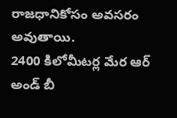రాజధానికోసం అవసరం అవుతాయి.
2400 కిలోమీటర్ల మేర ఆర్ అండ్ బీ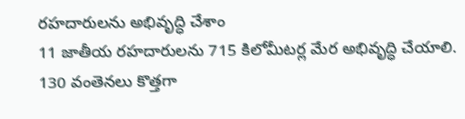రహదారులను అభివృద్ధి చేశాం
11 జాతీయ రహదారులను 715 కిలోమీటర్ల మేర అభివృద్ధి చేయాలి.
130 వంతెనలు కొత్తగా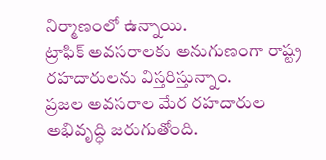నిర్మాణంలో ఉన్నాయి.
ట్రాఫిక్ అవసరాలకు అనుగుణంగా రాష్ట్ర రహదారులను విస్తరిస్తున్నాం.
ప్రజల అవసరాల మేర రహదారుల అభివృద్ధి జరుగుతోంది.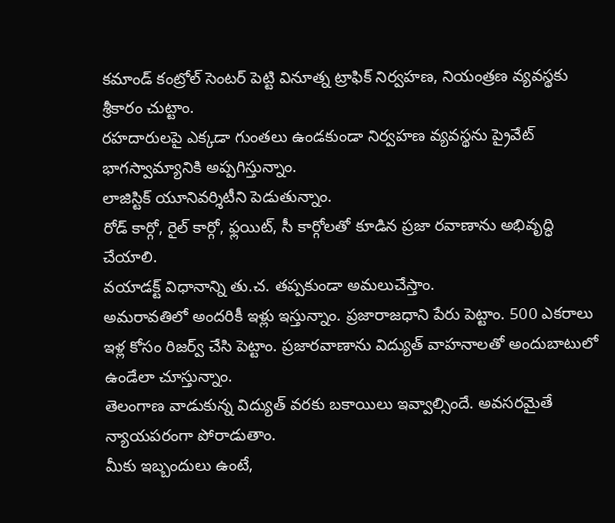కమాండ్ కంట్రోల్ సెంటర్ పెట్టి వినూత్న ట్రాఫిక్ నిర్వహణ, నియంత్రణ వ్యవస్థకు శ్రీకారం చుట్టాం.
రహదారులపై ఎక్కడా గుంతలు ఉండకుండా నిర్వహణ వ్యవస్థను ప్రైవేట్ భాగస్వామ్యానికి అప్పగిస్తున్నాం.
లాజిస్టిక్ యూనివర్శిటీని పెడుతున్నాం.
రోడ్ కార్గో, రైల్ కార్గో, ఫ్లయిట్, సీ కార్గోలతో కూడిన ప్రజా రవాణాను అభివృద్ధి చేయాలి.
వయాడక్ట్ విధానాన్ని తు.చ. తప్పకుండా అమలుచేస్తాం.
అమరావతిలో అందరికీ ఇళ్లు ఇస్తున్నాం. ప్రజారాజధాని పేరు పెట్టాం. 500 ఎకరాలు ఇళ్ల కోసం రిజర్వ్ చేసి పెట్టాం. ప్రజారవాణాను విద్యుత్ వాహనాలతో అందుబాటులో ఉండేలా చూస్తున్నాం.
తెలంగాణ వాడుకున్న విద్యుత్ వరకు బకాయిలు ఇవ్వాల్సిందే. అవసరమైతే న్యాయపరంగా పోరాడుతాం.
మీకు ఇబ్బందులు ఉంటే,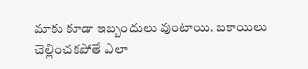మాకు కూడా ఇబ్బందులు వుంటాయి. బకాయిలు చెల్లించకపోతే ఎలా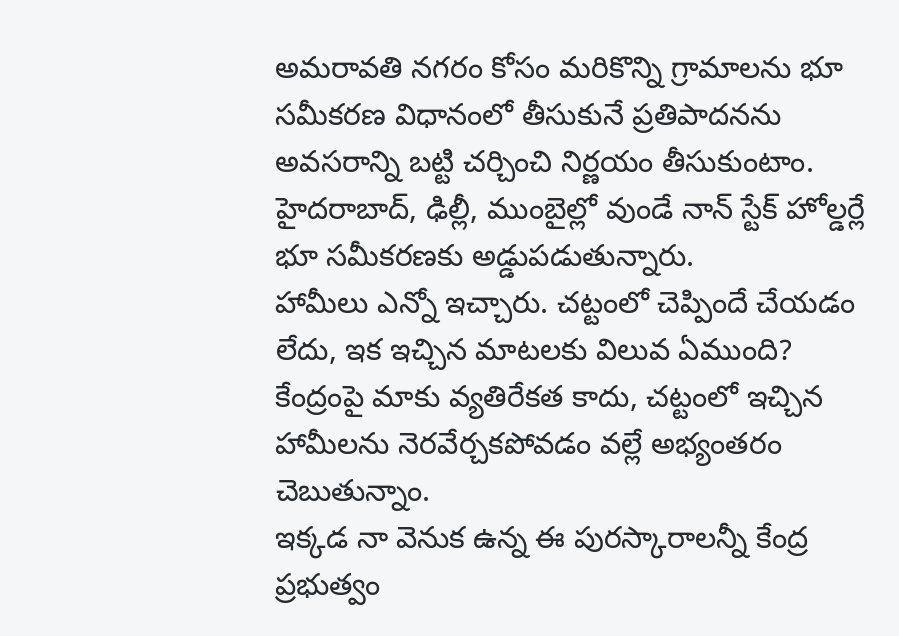అమరావతి నగరం కోసం మరికొన్ని గ్రామాలను భూ సమీకరణ విధానంలో తీసుకునే ప్రతిపాదనను అవసరాన్ని బట్టి చర్చించి నిర్ణయం తీసుకుంటాం.
హైదరాబాద్, ఢిల్లీ, ముంబైల్లో వుండే నాన్ స్టేక్ హోల్డర్లే భూ సమీకరణకు అడ్డుపడుతున్నారు.
హామీలు ఎన్నో ఇచ్చారు. చట్టంలో చెప్పిందే చేయడం లేదు, ఇక ఇచ్చిన మాటలకు విలువ ఏముంది?
కేంద్రంపై మాకు వ్యతిరేకత కాదు, చట్టంలో ఇచ్చిన హామీలను నెరవేర్చకపోవడం వల్లే అభ్యంతరం చెబుతున్నాం.
ఇక్కడ నా వెనుక ఉన్న ఈ పురస్కారాలన్నీ కేంద్ర ప్రభుత్వం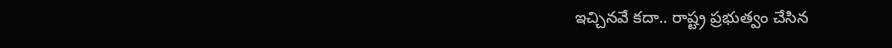ఇచ్చినవే కదా.. రాష్ట్ర ప్రభుత్వం చేసిన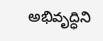అభివృద్ధిని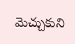మెచ్చుకుని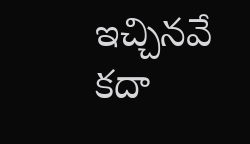ఇచ్చినవే కదా